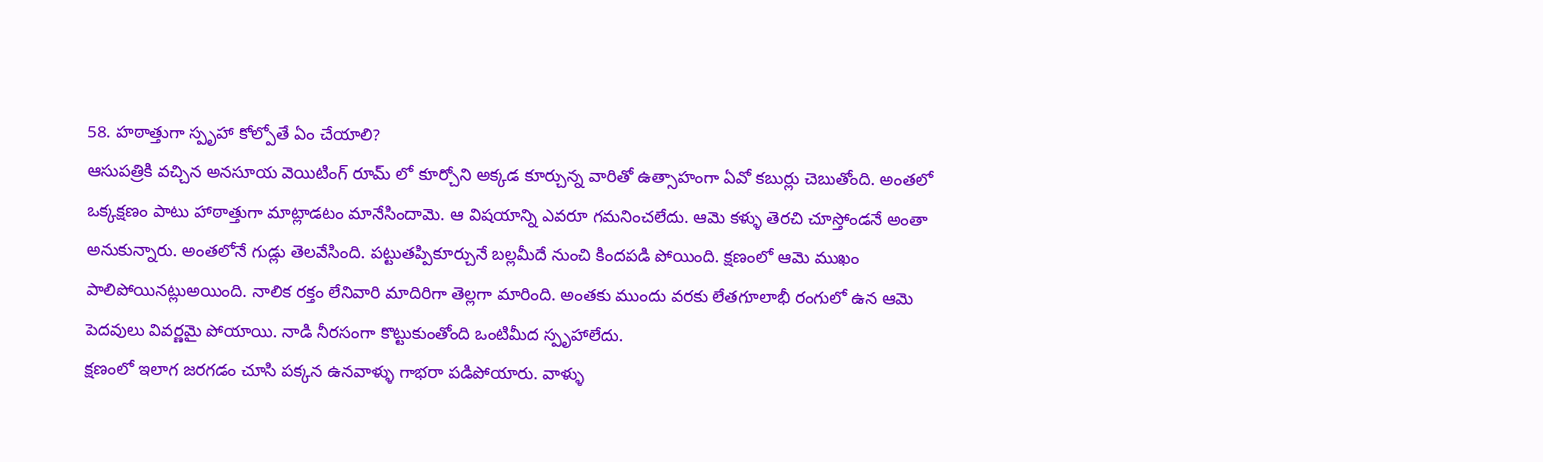58. హఠాత్తుగా స్పృహా కోల్పోతే ఏం చేయాలి?
ఆసుపత్రికి వచ్చిన అనసూయ వెయిటింగ్ రూమ్ లో కూర్చోని అక్కడ కూర్చున్న వారితో ఉత్సాహంగా ఏవో కబుర్లు చెబుతోంది. అంతలో ఒక్కక్షణం పాటు హాఠాత్తుగా మాట్లాడటం మానేసిందామె. ఆ విషయాన్ని ఎవరూ గమనించలేదు. ఆమె కళ్ళు తెరచి చూస్తోండనే అంతా అనుకున్నారు. అంతలోనే గుడ్లు తెలవేసింది. పట్టుతప్పికూర్చునే బల్లమీదే నుంచి కిందపడి పోయింది. క్షణంలో ఆమె ముఖం పాలిపోయినట్లుఅయింది. నాలిక రక్తం లేనివారి మాదిరిగా తెల్లగా మారింది. అంతకు ముందు వరకు లేతగూలాభీ రంగులో ఉన ఆమె పెదవులు వివర్ణమై పోయాయి. నాడి నీరసంగా కొట్టుకుంతోంది ఒంటిమీద స్పృహాలేదు.
క్షణంలో ఇలాగ జరగడం చూసి పక్కన ఉనవాళ్ళు గాభరా పడిపోయారు. వాళ్ళు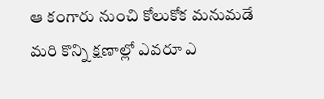ఆ కంగారు నుంచి కోలుకోక మనుమడే మరి కొన్ని క్షణాల్లో ఎవరూ ఎ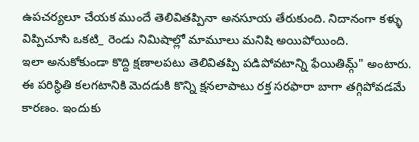ఉపచర్యలూ చేయక ముందే తెలివితప్పినా అనసూయ తేరుకుంది. నిదానంగా కళ్ళు విప్పిచూసి ఒకటి_ రెండు నిమిషాల్లో మామూలు మనిషి అయిపోయింది.
ఇలా అనుకోకుండా కొద్ది క్షణాలపటు తెలివితప్పి పడిపోవటాన్ని ఫేయితిమ్గ్" అంటారు. ఈ పరిస్థితి కలగటానికి మెదడుకి కొన్ని క్షనలాపాటు రక్త సరఫారా బాగా తగ్గిపోవడమే కారణం. ఇందుకు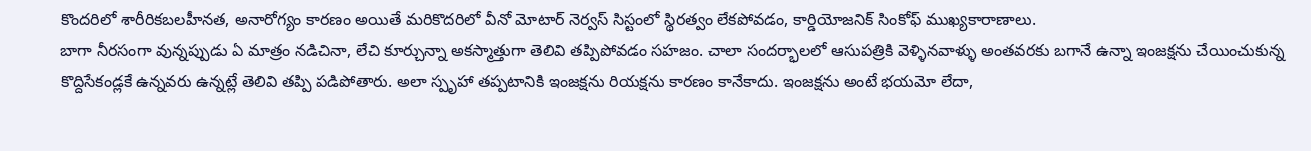కొందరిలో శారీరికబలహీనత, అనారోగ్యం కారణం అయితే మరికొదరిలో వీనో మోటార్ నెర్వస్ సిస్టంలో స్థిరత్వం లేకపోవడం, కార్డియోజనిక్ సింకోఫ్ ముఖ్యకారాణాలు.
బాగా నీరసంగా వున్నప్పుడు ఏ మాత్రం నడిచినా, లేచి కూర్చున్నా అకస్మాత్తుగా తెలివి తప్పిపోవడం సహజం. చాలా సందర్భాలలో ఆసుపత్రికి వెళ్ళినవాళ్ళు అంతవరకు బగానే ఉన్నా ఇంజక్షను చేయించుకున్న కొద్దిసేకండ్లకే ఉన్నవరు ఉన్నట్లే తెలివి తప్పి పడిపోతారు. అలా స్పృహా తప్పటానికి ఇంజక్షను రియక్షను కారణం కానేకాదు. ఇంజక్షను అంటే భయమో లేదా,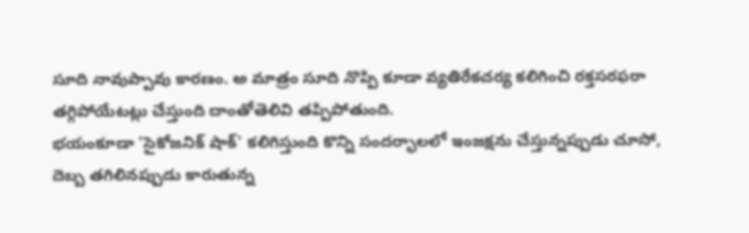సూది నావుప్పావు కారణం. అ మాత్రం సూది నొప్పి కూడా వ్యతిరేకచర్య కలిగించి రక్తసరఫరా తగ్గిపోయేటట్లు చేస్తుంది దాంతోతెలివి తప్పిపోతుంది.
భయంకూడా 'సైకోజనిక్ షాక్' కలిగిస్తుంది కొన్ని సందర్భాలలో ఇంజక్షను చేస్తున్నప్పుడు చూసో, దెబ్బ తగిలినప్పుడు కారుతున్న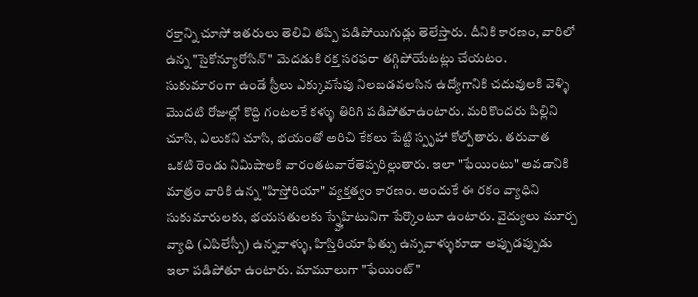రక్తాన్ని చూసో ఇతరులు తెలివి తప్పి పడిపోయిగుడ్లు తెలేస్తారు. దీనికి కారణం, వారిలో ఉన్న "సైకోన్యూరోసిన్" మెదడుకి రక్త సరఫరా తగ్గిపోయేటట్లు చేయటం. సుకుమారంగా ఉండే స్రీలు ఎక్కువసేపు నిలబడవలసిన ఉద్యోగానికి చదువులకి వెళ్ళి మొదటి రోజుల్లో కొద్ది గంటలకే కళ్ళు తిరిగి పడిపోతూఉంటారు. మరికొందరు పిల్లిని చూసి, ఎలుకని చూసి, భయంతో అరిచి కేకలు పేట్టి స్పృహా కోల్పోతారు. తరువాత ఒకటి రెండు నిమిషాలకి వారంతటవారేతెప్పరిల్లుతారు. ఇలా "ఫేయింటు" అవడానికి మాత్రం వారికి ఉన్న "హిస్తోరియా" వ్యక్తత్వం కారణం. అందుకే ఈ రకం వ్యాధిని సుకుమారులకు, భయసతులకు స్న్హేహిటునిగా పేర్కొంటూ ఉంటారు. వైద్యులు మూర్చ వ్యాధి (ఎపిలేస్పీ) ఉన్నవాళ్ళు, హిస్తిరియా ఫిత్సు ఉన్నవాళ్ళుకూడా అప్పుడప్పుడు ఇలా పడిపోతూ ఉంటారు. మామూలుగా "ఫేయింట్"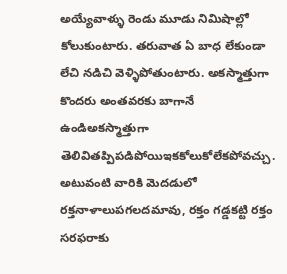అయ్యేవాళ్ళు రెండు మూడు నిమిషాల్లో కోలుకుంటారు. తరువాత ఏ బాధ లేకుండా లేచి నడిచి వెళ్ళిపోతుంటారు. అకస్మాత్తుగా కొందరు అంతవరకు బాగానే ఉండిఅకస్మాత్తుగా తెలివితప్పిపడిపోయిఇకకోలుకోలేకపోవచ్చు. అటువంటి వారికి మెదడులో రక్తనాళాలుపగలదమావు, రక్తం గడ్డకట్టి రక్తం సరఫరాకు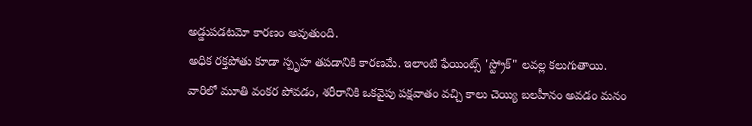అడ్డుపడటమో కారణం అవుతుంది.
అధిక రక్తపోతు కూడా స్పృహ తపడానికి కారణమే. ఇలాంటి ఫేయింట్స్ 'స్ట్రోక్" లవల్ల కలుగుతాయి. వారిలో మూతి వంకర పోవడం, శరీరానికి ఒకవైపు పక్షవాతం వచ్చి కాలు చెయ్యి బలహీనం అవడం మనం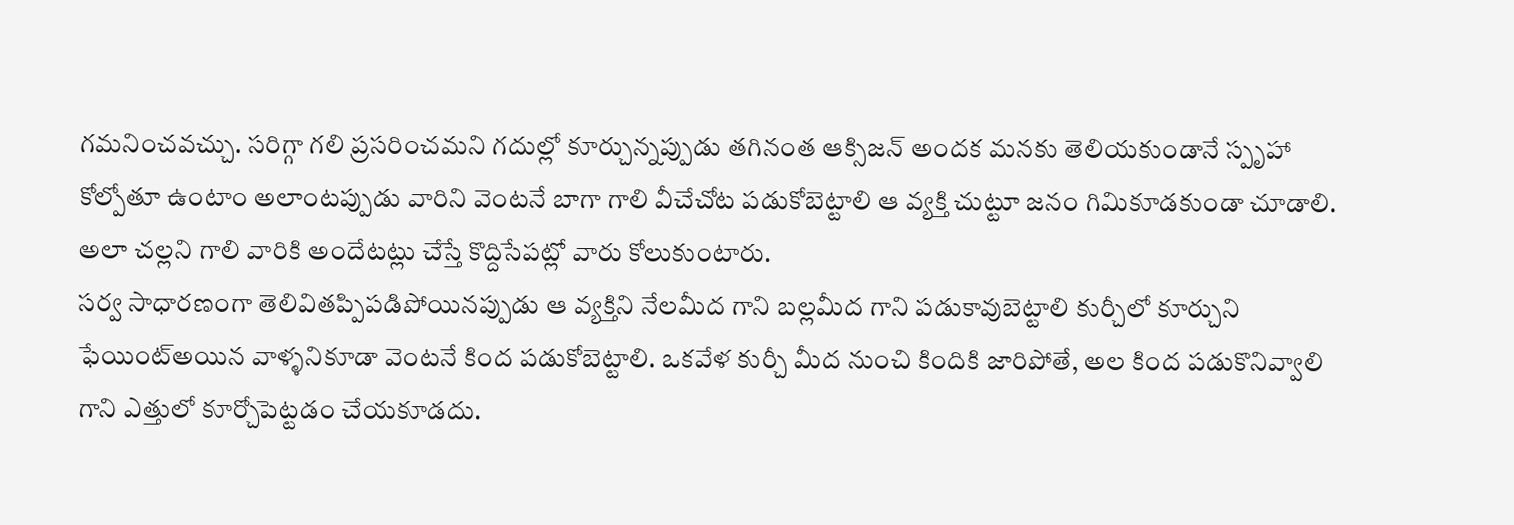గమనించవచ్చు. సరిగ్గా గలి ప్రసరించమని గదుల్లో కూర్చున్నప్పుడు తగినంత ఆక్సిజన్ అందక మనకు తెలియకుండానే స్పృహా కోల్పోతూ ఉంటాం అలాంటప్పుడు వారిని వెంటనే బాగా గాలి వీచేచోట పడుకోబెట్టాలి ఆ వ్యక్తి చుట్టూ జనం గిమికూడకుండా చూడాలి. అలా చల్లని గాలి వారికి అందేటట్లు చేస్తే కొద్దిసేపట్లో వారు కోలుకుంటారు.
సర్వ సాధారణంగా తెలివితప్పిపడిపోయినప్పుడు ఆ వ్యక్తిని నేలమీద గాని బల్లమీద గాని పడుకావుబెట్టాలి కుర్చీలో కూర్చుని ఫేయింట్అయిన వాళ్ళనికూడా వెంటనే కింద పడుకోబెట్టాలి. ఒకవేళ కుర్చీ మీద నుంచి కిందికి జారిపోతే, అల కింద పడుకొనివ్వాలి గాని ఎత్తులో కూర్చోపెట్టడం చేయకూడదు.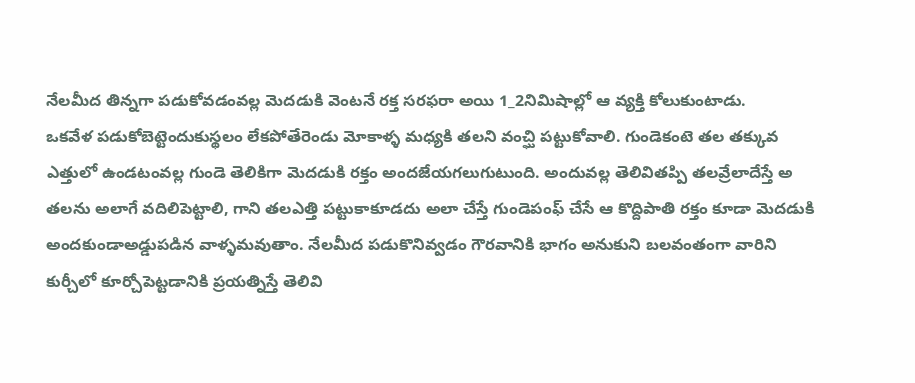నేలమీద తిన్నగా పడుకోవడంవల్ల మెదడుకి వెంటనే రక్త సరఫరా అయి 1_2నిమిషాల్లో ఆ వ్యక్తి కోలుకుంటాడు.
ఒకవేళ పడుకోబెట్టెందుకుస్థలం లేకపోతేరెండు మోకాళ్ళ మధ్యకి తలని వంచ్ఘి పట్టుకోవాలి. గుండెకంటె తల తక్కువ ఎత్తులో ఉండటంవల్ల గుండె తెలికిగా మెదడుకి రక్తం అందజేయగలుగుటుంది. అందువల్ల తెలివితప్పి తలవ్రేలాదేస్తే అ తలను అలాగే వదిలిపెట్టాలి, గాని తలఎత్తి పట్టుకాకూడదు అలా చేస్తే గుండెపంఫ్ చేసే ఆ కొద్దిపాతి రక్తం కూడా మెదడుకి అందకుండాఅడ్డుపడిన వాళ్ళమవుతాం. నేలమీద పడుకొనివ్వడం గౌరవానికి భాగం అనుకుని బలవంతంగా వారిని కుర్చీలో కూర్చోపెట్టడానికి ప్రయత్నిస్తే తెలివి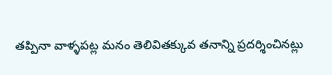తప్పినా వాళ్ళపట్ల మనం తెలివితక్కువ తనాన్ని ప్రదర్శించినట్లు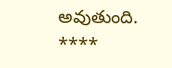అవుతుంది.
****